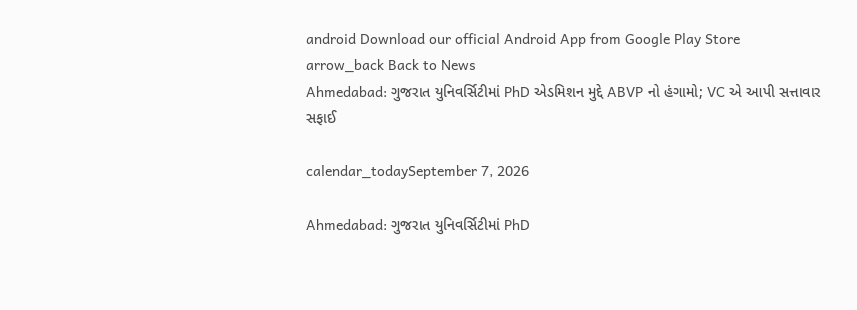android Download our official Android App from Google Play Store
arrow_back Back to News
Ahmedabad: ગુજરાત યુનિવર્સિટીમાં PhD એડમિશન મુદ્દે ABVP નો હંગામો; VC એ આપી સત્તાવાર સફાઈ

calendar_todaySeptember 7, 2026

Ahmedabad: ગુજરાત યુનિવર્સિટીમાં PhD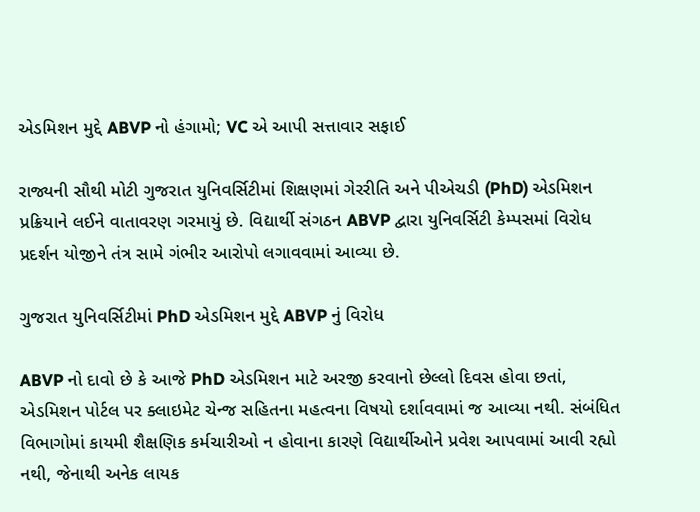એડમિશન મુદ્દે ABVP નો હંગામો; VC એ આપી સત્તાવાર સફાઈ

રાજ્યની સૌથી મોટી ગુજરાત યુનિવર્સિટીમાં શિક્ષણમાં ગેરરીતિ અને પીએચડી (PhD) એડમિશન પ્રક્રિયાને લઈને વાતાવરણ ગરમાયું છે. વિદ્યાર્થી સંગઠન ABVP દ્વારા યુનિવર્સિટી કેમ્પસમાં વિરોધ પ્રદર્શન યોજીને તંત્ર સામે ગંભીર આરોપો લગાવવામાં આવ્યા છે.

ગુજરાત યુનિવર્સિટીમાં PhD એડમિશન મુદ્દે ABVP નું વિરોધ

ABVP નો દાવો છે કે આજે PhD એડમિશન માટે અરજી કરવાનો છેલ્લો દિવસ હોવા છતાં, એડમિશન પોર્ટલ પર ક્લાઇમેટ ચેન્જ સહિતના મહત્વના વિષયો દર્શાવવામાં જ આવ્યા નથી. સંબંધિત વિભાગોમાં કાયમી શૈક્ષણિક કર્મચારીઓ ન હોવાના કારણે વિદ્યાર્થીઓને પ્રવેશ આપવામાં આવી રહ્યો નથી, જેનાથી અનેક લાયક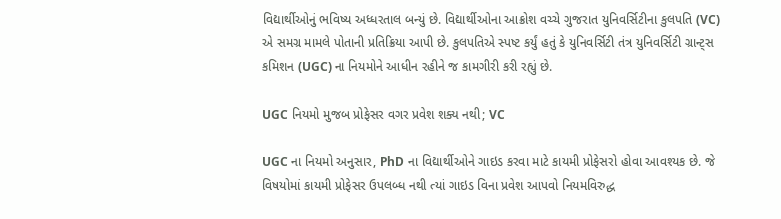વિદ્યાર્થીઓનું ભવિષ્ય અધ્ધરતાલ બન્યું છે. વિદ્યાર્થીઓના આક્રોશ વચ્ચે ગુજરાત યુનિવર્સિટીના કુલપતિ (VC) એ સમગ્ર મામલે પોતાની પ્રતિક્રિયા આપી છે. કુલપતિએ સ્પષ્ટ કર્યું હતું કે યુનિવર્સિટી તંત્ર યુનિવર્સિટી ગ્રાન્ટ્સ કમિશન (UGC) ના નિયમોને આધીન રહીને જ કામગીરી કરી રહ્યું છે.

UGC નિયમો મુજબ પ્રોફેસર વગર પ્રવેશ શક્ય નથી; VC

UGC ના નિયમો અનુસાર, PhD ના વિદ્યાર્થીઓને ગાઇડ કરવા માટે કાયમી પ્રોફેસરો હોવા આવશ્યક છે. જે વિષયોમાં કાયમી પ્રોફેસર ઉપલબ્ધ નથી ત્યાં ગાઇડ વિના પ્રવેશ આપવો નિયમવિરુદ્ધ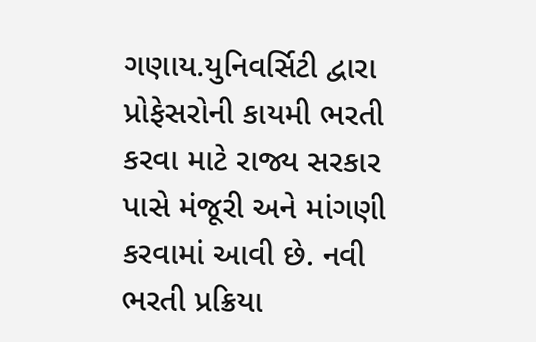ગણાય.યુનિવર્સિટી દ્વારા પ્રોફેસરોની કાયમી ભરતી કરવા માટે રાજ્ય સરકાર પાસે મંજૂરી અને માંગણી કરવામાં આવી છે. નવી ભરતી પ્રક્રિયા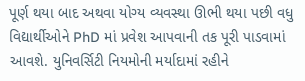પૂર્ણ થયા બાદ અથવા યોગ્ય વ્યવસ્થા ઊભી થયા પછી વધુ વિદ્યાર્થીઓને PhD માં પ્રવેશ આપવાની તક પૂરી પાડવામાં આવશે. યુનિવર્સિટી નિયમોની મર્યાદામાં રહીને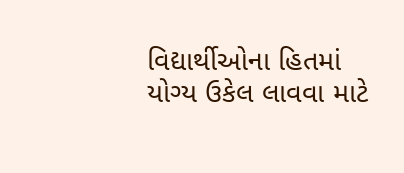વિદ્યાર્થીઓના હિતમાં યોગ્ય ઉકેલ લાવવા માટે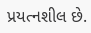પ્રયત્નશીલ છે.